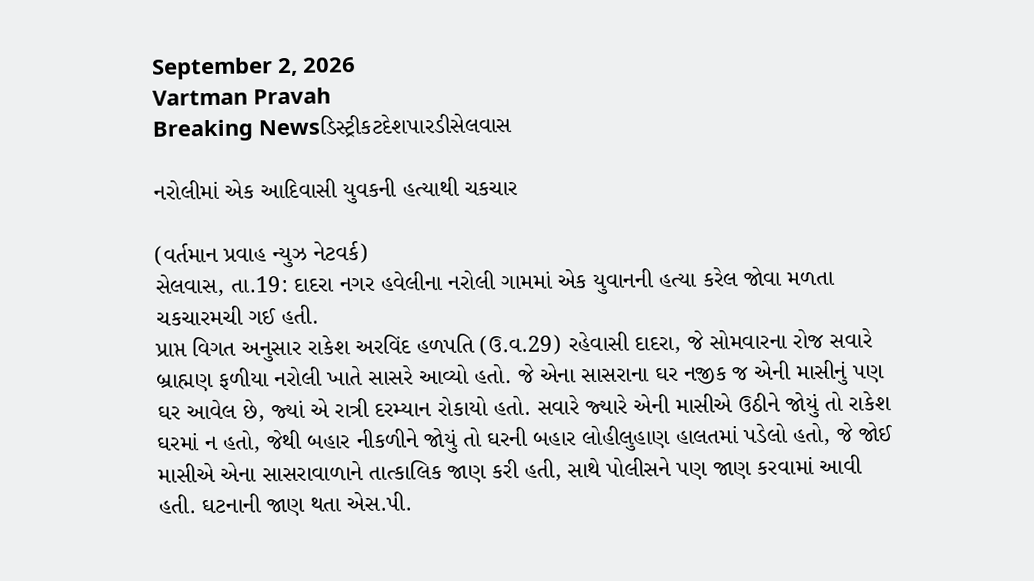September 2, 2026
Vartman Pravah
Breaking Newsડિસ્ટ્રીકટદેશપારડીસેલવાસ

નરોલીમાં એક આદિવાસી યુવકની હત્‍યાથી ચકચાર

(વર્તમાન પ્રવાહ ન્‍યુઝ નેટવર્ક)
સેલવાસ, તા.19: દાદરા નગર હવેલીના નરોલી ગામમાં એક યુવાનની હત્‍યા કરેલ જોવા મળતા ચકચારમચી ગઈ હતી.
પ્રાપ્ત વિગત અનુસાર રાકેશ અરવિંદ હળપતિ (ઉ.વ.29) રહેવાસી દાદરા, જે સોમવારના રોજ સવારે બ્રાહ્મણ ફળીયા નરોલી ખાતે સાસરે આવ્‍યો હતો. જે એના સાસરાના ઘર નજીક જ એની માસીનું પણ ઘર આવેલ છે, જ્‍યાં એ રાત્રી દરમ્‍યાન રોકાયો હતો. સવારે જ્‍યારે એની માસીએ ઉઠીને જોયું તો રાકેશ ઘરમાં ન હતો, જેથી બહાર નીકળીને જોયું તો ઘરની બહાર લોહીલુહાણ હાલતમાં પડેલો હતો, જે જોઈ માસીએ એના સાસરાવાળાને તાત્‍કાલિક જાણ કરી હતી, સાથે પોલીસને પણ જાણ કરવામાં આવી હતી. ઘટનાની જાણ થતા એસ.પી.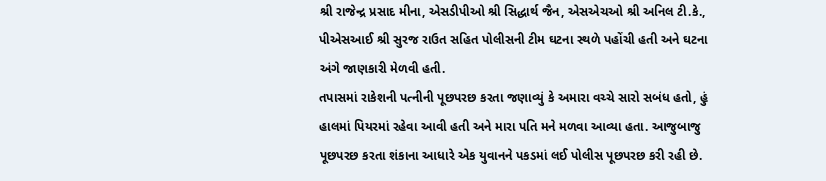શ્રી રાજેન્‍દ્ર પ્રસાદ મીના, એસડીપીઓ શ્રી સિદ્ધાર્થ જૈન, એસએચઓ શ્રી અનિલ ટી.કે., પીએસઆઈ શ્રી સુરજ રાઉત સહિત પોલીસની ટીમ ઘટના સ્‍થળે પહોંચી હતી અને ઘટના અંગે જાણકારી મેળવી હતી.
તપાસમાં રાકેશની પત્‍નીની પૂછપરછ કરતા જણાવ્‍યું કે અમારા વચ્‍ચે સારો સબંધ હતો, હું હાલમાં પિયરમાં રહેવા આવી હતી અને મારા પતિ મને મળવા આવ્‍યા હતા. આજુબાજુ પૂછપરછ કરતા શંકાના આધારે એક યુવાનને પકડમાં લઈ પોલીસ પૂછપરછ કરી રહી છે.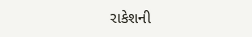રાકેશની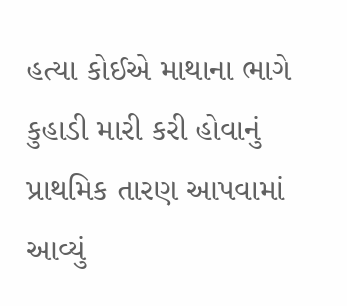હત્‍યા કોઈએ માથાના ભાગે કુહાડી મારી કરી હોવાનું પ્રાથમિક તારણ આપવામાં આવ્‍યું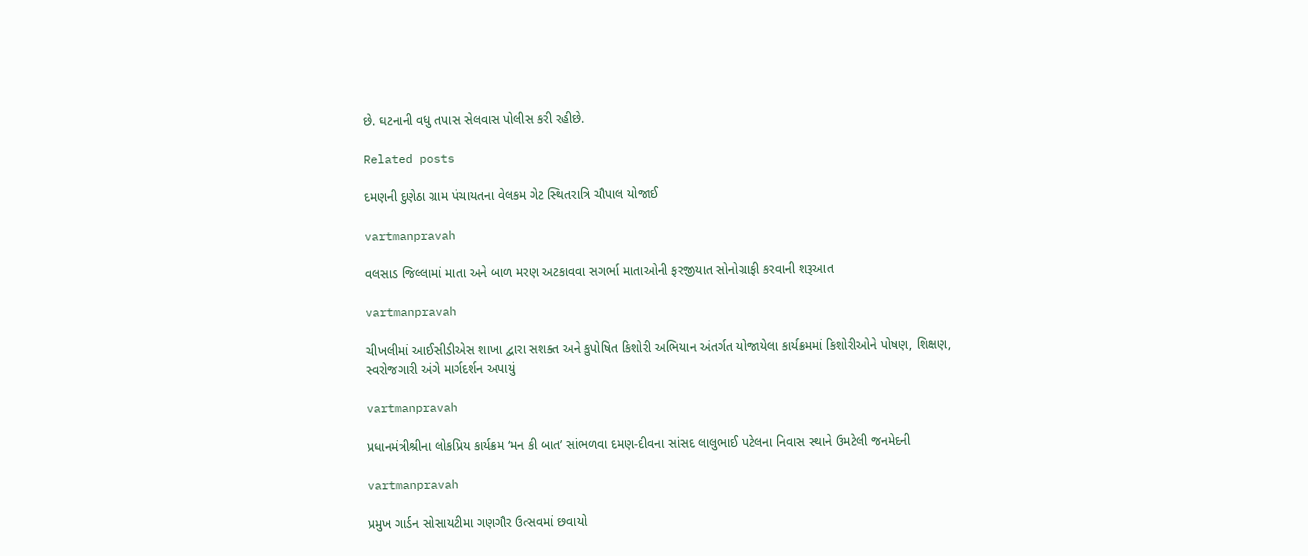છે. ઘટનાની વધુ તપાસ સેલવાસ પોલીસ કરી રહીછે.

Related posts

દમણની દુણેઠા ગ્રામ પંચાયતના વેલકમ ગેટ સ્‍થિતરાત્રિ ચૌપાલ યોજાઈ

vartmanpravah

વલસાડ જિલ્લામાં માતા અને બાળ મરણ અટકાવવા સગર્ભા માતાઓની ફરજીયાત સોનોગ્રાફી કરવાની શરૂઆત

vartmanpravah

ચીખલીમાં આઈસીડીએસ શાખા દ્વારા સશક્‍ત અને કુપોષિત કિશોરી અભિયાન અંતર્ગત યોજાયેલા કાર્યક્રમમાં કિશોરીઓને પોષણ, શિક્ષણ, સ્‍વરોજગારી અંગે માર્ગદર્શન અપાયું

vartmanpravah

પ્રધાનમંત્રીશ્રીના લોકપ્રિય કાર્યક્રમ ‘મન કી બાત’ સાંભળવા દમણ-દીવના સાંસદ લાલુભાઈ પટેલના નિવાસ સ્‍થાને ઉમટેલી જનમેદની

vartmanpravah

પ્રમુખ ગાર્ડન સોસાયટીમા ગણગૌર ઉત્‍સવમાં છવાયો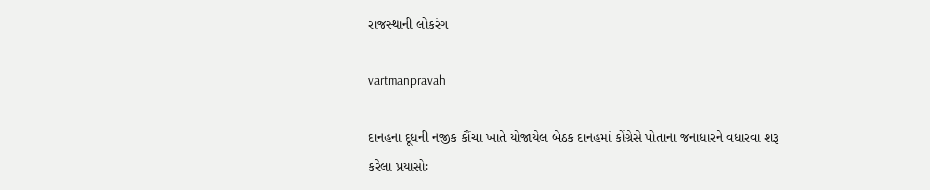રાજસ્‍થાની લોકરંગ

vartmanpravah

દાનહના દૂધની નજીક કૌંચા ખાતે યોજાયેલ બેઠક દાનહમાં કોંગ્રેસે પોતાના જનાધારને વધારવા શરૂ કરેલા પ્રયાસોઃ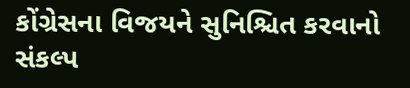કોંગ્રેસના વિજયને સુનિશ્ચિત કરવાનો સંકલ્‍પ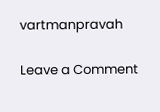vartmanpravah

Leave a Comment